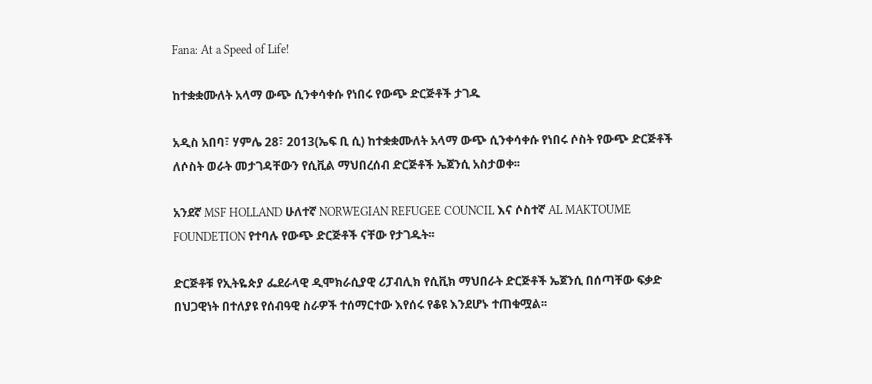Fana: At a Speed of Life!

ከተቋቋሙለት አላማ ውጭ ሲንቀሳቀሱ የነበሩ የውጭ ድርጅቶች ታገዱ

አዲስ አበባ፣ ሃምሌ 28፣ 2013(ኤፍ ቢ ሲ) ከተቋቋሙለት አላማ ውጭ ሲንቀሳቀሱ የነበሩ ሶስት የውጭ ድርጅቶች ለሶስት ወራት መታገዳቸውን የሲቪል ማህበረሰብ ድርጅቶች ኤጀንሲ አስታወቀ፡፡

አንደኛ MSF HOLLAND ሁለተኛ NORWEGIAN REFUGEE COUNCIL እና ሶስተኛ AL MAKTOUME FOUNDETION የተባሉ የውጭ ድርጅቶች ናቸው የታገዱት፡፡

ድርጅቶቹ የኢትዬጵያ ፌደራላዊ ዲሞክራሲያዊ ሪፓብሊክ የሲቪክ ማህበራት ድርጅቶች ኤጀንሲ በሰጣቸው ፍቃድ በህጋዊነት በተለያዩ የሰብዓዊ ስራዎች ተሰማርተው እየሰሩ የቆዩ እንደሆኑ ተጠቁሟል፡፡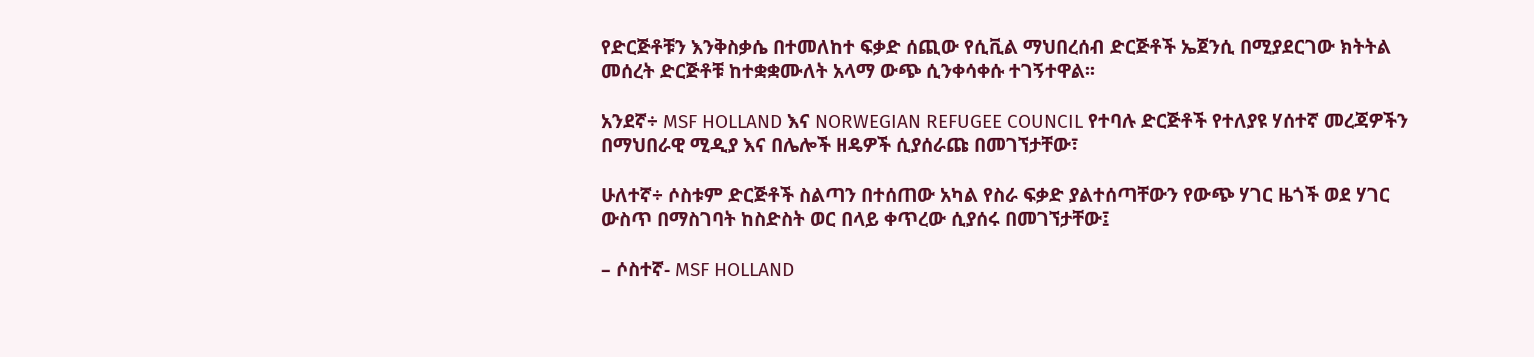የድርጅቶቹን እንቅስቃሴ በተመለከተ ፍቃድ ሰጪው የሲቪል ማህበረሰብ ድርጅቶች ኤጀንሲ በሚያደርገው ክትትል መሰረት ድርጅቶቹ ከተቋቋሙለት አላማ ውጭ ሲንቀሳቀሱ ተገኝተዋል፡፡

አንደኛ÷ MSF HOLLAND እና NORWEGIAN REFUGEE COUNCIL የተባሉ ድርጅቶች የተለያዩ ሃሰተኛ መረጃዎችን በማህበራዊ ሚዲያ እና በሌሎች ዘዴዎች ሲያሰራጩ በመገኘታቸው፣

ሁለተኛ÷ ሶስቱም ድርጅቶች ስልጣን በተሰጠው አካል የስራ ፍቃድ ያልተሰጣቸውን የውጭ ሃገር ዜጎች ወደ ሃገር ውስጥ በማስገባት ከስድስት ወር በላይ ቀጥረው ሲያሰሩ በመገኘታቸው፤

– ሶስተኛ- MSF HOLLAND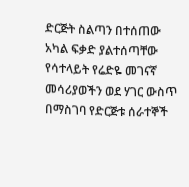ድርጅት ስልጣን በተሰጠው አካል ፍቃድ ያልተሰጣቸው የሳተላይት የሬድዬ መገናኛ መሳሪያወችን ወደ ሃገር ውስጥ በማስገባ የድርጅቱ ሰራተኞች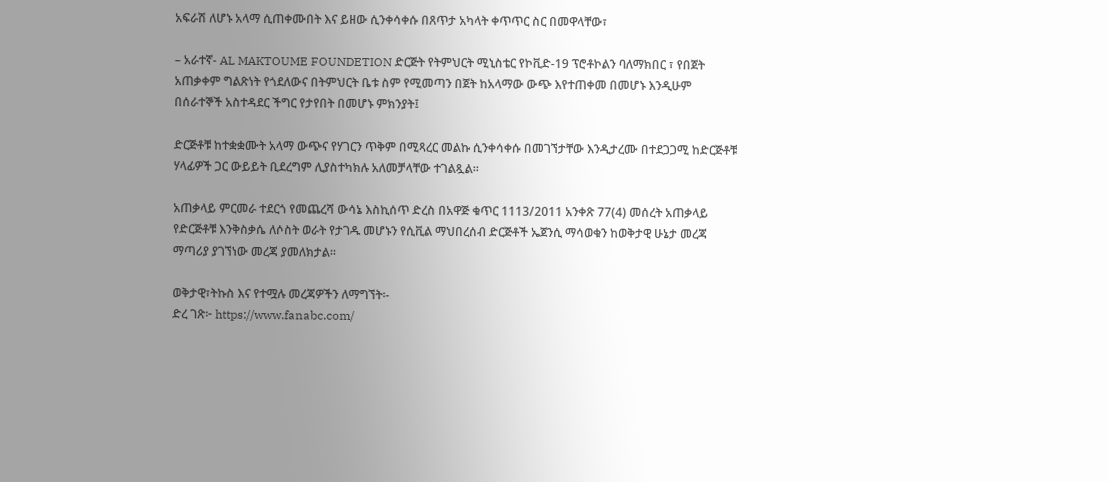አፍራሽ ለሆኑ አላማ ሲጠቀሙበት እና ይዘው ሲንቀሳቀሱ በጸጥታ አካላት ቀጥጥር ስር በመዋላቸው፣

– አራተኛ- AL MAKTOUME FOUNDETION ድርጅት የትምህርት ሚኒስቴር የኮቪድ-19 ፕሮቶኮልን ባለማክበር ፣ የበጀት አጠቃቀም ግልጽነት የጎደለውና በትምህርት ቤቱ ስም የሚመጣን በጀት ከአላማው ውጭ እየተጠቀመ በመሆኑ እንዲሁም በሰራተኞች አስተዳደር ችግር የታየበት በመሆኑ ምክንያት፤

ድርጅቶቹ ከተቋቋሙት አላማ ውጭና የሃገርን ጥቅም በሚጻረር መልኩ ሲንቀሳቀሱ በመገኘታቸው እንዲታረሙ በተደጋጋሚ ከድርጅቶቹ ሃላፊዎች ጋር ውይይት ቢደረግም ሊያስተካክሉ አለመቻላቸው ተገልጿል፡፡

አጠቃላይ ምርመራ ተደርጎ የመጨረሻ ውሳኔ እስኪሰጥ ድረስ በአዋጅ ቁጥር 1113/2011 አንቀጽ 77(4) መሰረት አጠቃላይ የድርጅቶቹ እንቅስቃሴ ለሶስት ወራት የታገዱ መሆኑን የሲቪል ማህበረሰብ ድርጅቶች ኤጀንሲ ማሳወቁን ከወቅታዊ ሁኔታ መረጃ ማጣሪያ ያገኘነው መረጃ ያመለክታል፡፡

ወቅታዊ፣ትኩስ እና የተሟሉ መረጃዎችን ለማግኘት፡-
ድረ ገጽ፦ https://www.fanabc.com/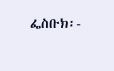ፌስቡክ፡-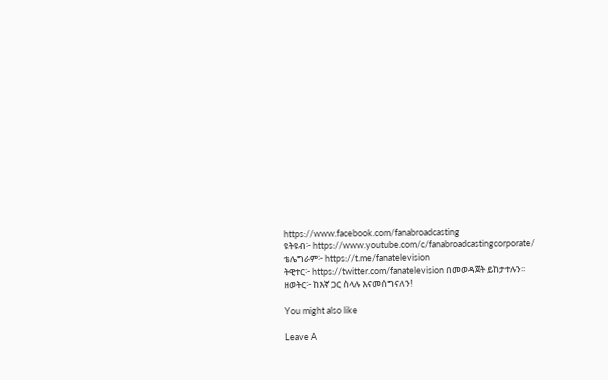https://www.facebook.com/fanabroadcasting
ዩትዩብ፦ https://www.youtube.com/c/fanabroadcastingcorporate/
ቴሌግራም፦ https://t.me/fanatelevision
ትዊተር፦ https://twitter.com/fanatelevision በመወዳጀት ይከታተሉን፡፡
ዘወትር፦ ከእኛ ጋር ስላሉ እናመሰግናለን!

You might also like

Leave A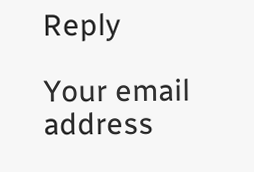Reply

Your email address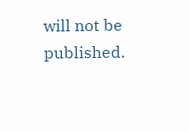will not be published.